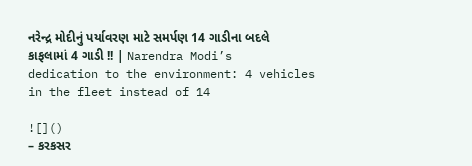નરેન્દ્ર મોદીનું પર્યાવરણ માટે સમર્પણ 14 ગાડીના બદલે કાફલામાં 4 ગાડી !! | Narendra Modi’s dedication to the environment: 4 vehicles in the fleet instead of 14

![]()
– કરકસર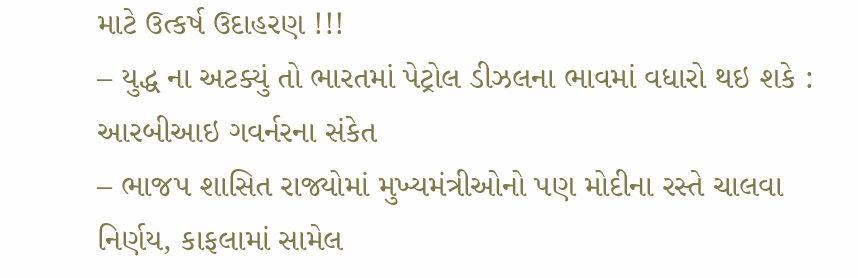માટે ઉત્કર્ષ ઉદાહરણ !!!
– યુદ્ધ ના અટક્યું તો ભારતમાં પેટ્રોલ ડીઝલના ભાવમાં વધારો થઇ શકે : આરબીઆઇ ગવર્નરના સંકેત
– ભાજપ શાસિત રાજ્યોમાં મુખ્યમંત્રીઓનો પણ મોદીના રસ્તે ચાલવા નિર્ણય, કાફલામાં સામેલ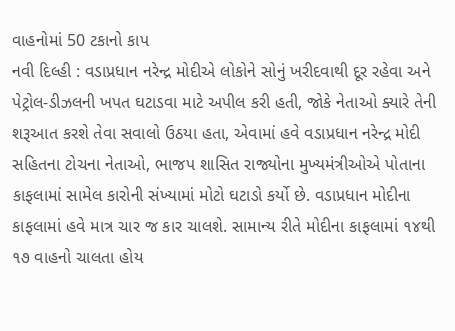વાહનોમાં 50 ટકાનો કાપ
નવી દિલ્હી : વડાપ્રધાન નરેન્દ્ર મોદીએ લોકોને સોનું ખરીદવાથી દૂર રહેવા અને પેટ્રોલ-ડીઝલની ખપત ઘટાડવા માટે અપીલ કરી હતી, જોકે નેતાઓ ક્યારે તેની શરૂઆત કરશે તેવા સવાલો ઉઠયા હતા, એવામાં હવે વડાપ્રધાન નરેન્દ્ર મોદી સહિતના ટોચના નેતાઓ, ભાજપ શાસિત રાજ્યોના મુખ્યમંત્રીઓએ પોતાના કાફલામાં સામેલ કારોની સંખ્યામાં મોટો ઘટાડો કર્યો છે. વડાપ્રધાન મોદીના કાફલામાં હવે માત્ર ચાર જ કાર ચાલશે. સામાન્ય રીતે મોદીના કાફલામાં ૧૪થી ૧૭ વાહનો ચાલતા હોય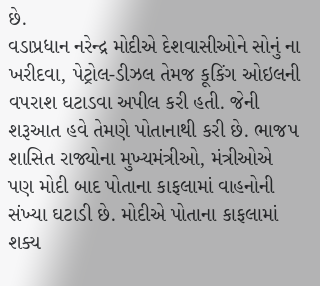છે.
વડાપ્રધાન નરેન્દ્ર મોદીએ દેશવાસીઓને સોનું ના ખરીદવા, પેટ્રોલ-ડીઝલ તેમજ કૂકિંગ ઓઇલની વપરાશ ઘટાડવા અપીલ કરી હતી. જેની શરૂઆત હવે તેમણે પોતાનાથી કરી છે. ભાજપ શાસિત રાજ્યોના મુખ્યમંત્રીઓ, મંત્રીઓએ પણ મોદી બાદ પોતાના કાફલામાં વાહનોની સંખ્યા ઘટાડી છે. મોદીએ પોતાના કાફલામાં શક્ય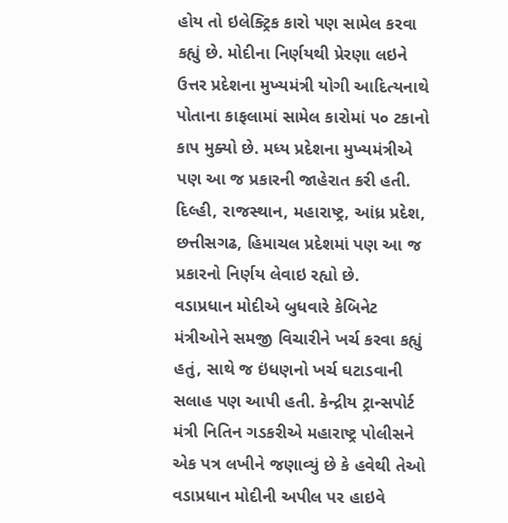હોય તો ઇલેક્ટ્રિક કારો પણ સામેલ કરવા કહ્યું છે. મોદીના નિર્ણયથી પ્રેરણા લઇને ઉત્તર પ્રદેશના મુખ્યમંત્રી યોગી આદિત્યનાથે પોતાના કાફલામાં સામેલ કારોમાં ૫૦ ટકાનો કાપ મુક્યો છે. મધ્ય પ્રદેશના મુખ્યમંત્રીએ પણ આ જ પ્રકારની જાહેરાત કરી હતી. દિલ્હી, રાજસ્થાન, મહારાષ્ટ્ર, આંધ્ર પ્રદેશ, છત્તીસગઢ, હિમાચલ પ્રદેશમાં પણ આ જ પ્રકારનો નિર્ણય લેવાઇ રહ્યો છે.
વડાપ્રધાન મોદીએ બુધવારે કેબિનેટ મંત્રીઓને સમજી વિચારીને ખર્ચ કરવા કહ્યું હતું, સાથે જ ઇંધણનો ખર્ચ ઘટાડવાની સલાહ પણ આપી હતી. કેન્દ્રીય ટ્રાન્સપોર્ટ મંત્રી નિતિન ગડકરીએ મહારાષ્ટ્ર પોલીસને એક પત્ર લખીને જણાવ્યું છે કે હવેથી તેઓ વડાપ્રધાન મોદીની અપીલ પર હાઇવે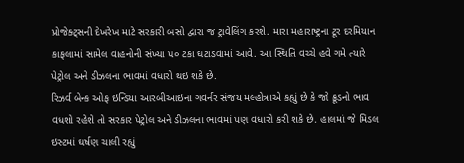પ્રોજેક્ટ્સની દેખરેખ માટે સરકારી બસો દ્વારા જ ટ્રાવેલિંગ કરશે. મારા મહારાષ્ટ્રના ટૂર દરમિયાન કાફલામાં સામેલ વાહનોની સંખ્યા ૫૦ ટકા ઘટાડવામાં આવે. આ સ્થિતિ વચ્ચે હવે ગમે ત્યારે પેટ્રોલ અને ડીઝલના ભાવમાં વધારો થઇ શકે છે.
રિઝર્વ બેન્ક ઓફ ઇન્ડિયા આરબીઆઇના ગવર્નર સંજય મલ્હોત્રાએ કહ્યું છે કે જો ક્રૂડનો ભાવ વધશો રહેશે તો સરકાર પેટ્રોલ અને ડીઝલના ભાવમાં પણ વધારો કરી શકે છે. હાલમાં જે મિડલ ઇસ્ટમાં ઘર્ષણ ચાલી રહ્યું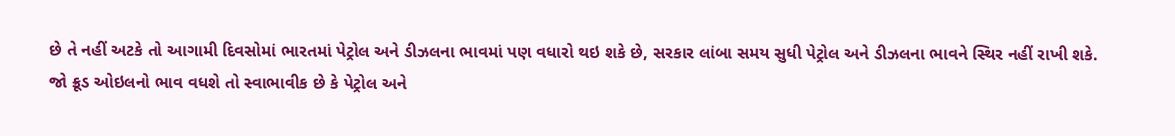છે તે નહીં અટકે તો આગામી દિવસોમાં ભારતમાં પેટ્રોલ અને ડીઝલના ભાવમાં પણ વધારો થઇ શકે છે, સરકાર લાંબા સમય સુધી પેટ્રોલ અને ડીઝલના ભાવને સ્થિર નહીં રાખી શકે.
જો ક્રૂડ ઓઇલનો ભાવ વધશે તો સ્વાભાવીક છે કે પેટ્રોલ અને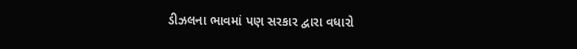ડીઝલના ભાવમાં પણ સરકાર દ્વારા વધારો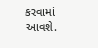કરવામાં આવશે.